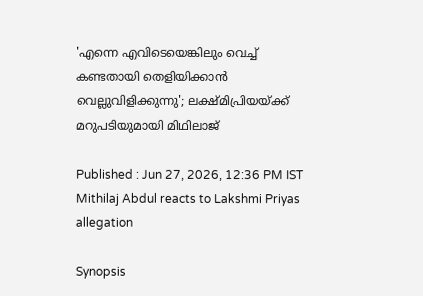'എന്നെ എവിടെയെങ്കിലും വെച്ച് കണ്ടതായി തെളിയിക്കാൻ വെല്ലുവിളിക്കുന്നു'; ലക്ഷ്‍മിപ്രിയയ്ക്ക് മറുപടിയുമായി മിഥിലാജ്

Published : Jun 27, 2026, 12:36 PM IST
Mithilaj Abdul reacts to Lakshmi Priyas allegation

Synopsis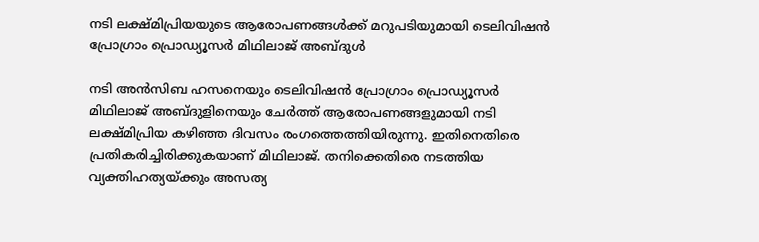നടി ലക്ഷ്മിപ്രിയയുടെ ആരോപണങ്ങൾക്ക് മറുപടിയുമായി ടെലിവിഷൻ പ്രോഗ്രാം പ്രൊഡ്യൂസർ മിഥിലാജ് അബ്ദുൾ

നടി അൻസിബ ഹസനെയും ടെലിവിഷൻ പ്രോഗ്രാം പ്രൊഡ്യൂസർ മിഥിലാജ് അബ്ദുളിനെയും ചേർത്ത് ആരോപണങ്ങളുമായി നടി ലക്ഷ്മിപ്രിയ കഴിഞ്ഞ ദിവസം രംഗത്തെത്തിയിരുന്നു. ഇതിനെതിരെ പ്രതികരിച്ചിരിക്കുകയാണ് മിഥിലാജ്. തനിക്കെതിരെ നടത്തിയ വ്യക്തിഹത്യയ്ക്കും അസത്യ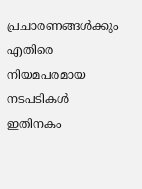പ്രചാരണങ്ങൾക്കും എതിരെ നിയമപരമായ നടപടികൾ ഇതിനകം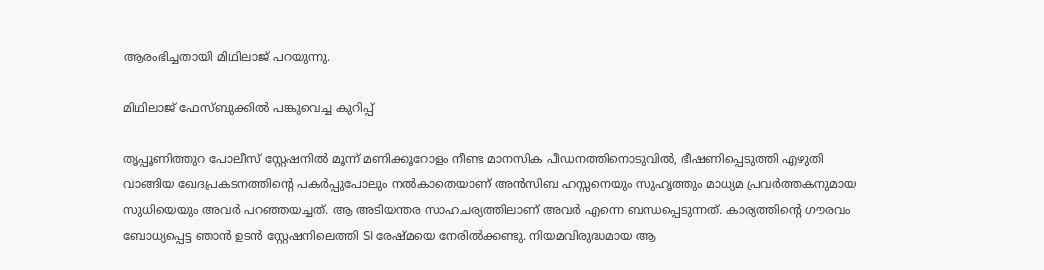ആരംഭിച്ചതായി മിഥിലാജ് പറയുന്നു.

മിഥിലാജ് ഫേസ്ബുക്കില്‍ പങ്കുവെച്ച കുറിപ്പ്

തൃപ്പൂണിത്തുറ പോലീസ് സ്റ്റേഷനിൽ മൂന്ന് മണിക്കൂറോളം നീണ്ട മാനസിക പീഡനത്തിനൊടുവിൽ, ഭീഷണിപ്പെടുത്തി എഴുതി വാങ്ങിയ ഖേദപ്രകടനത്തിന്റെ പകർപ്പുപോലും നൽകാതെയാണ് അൻസിബ ഹസ്സനെയും സുഹൃത്തും മാധ്യമ പ്രവർത്തകനുമായ സുധിയെയും അവർ പറഞ്ഞയച്ചത്. ആ അടിയന്തര സാഹചര്യത്തിലാണ് അവർ എന്നെ ബന്ധപ്പെടുന്നത്. കാര്യത്തിന്റെ ഗൗരവം ബോധ്യപ്പെട്ട ഞാൻ ഉടൻ സ്റ്റേഷനിലെത്തി SI രേഷ്മയെ നേരിൽക്കണ്ടു. നിയമവിരുദ്ധമായ ആ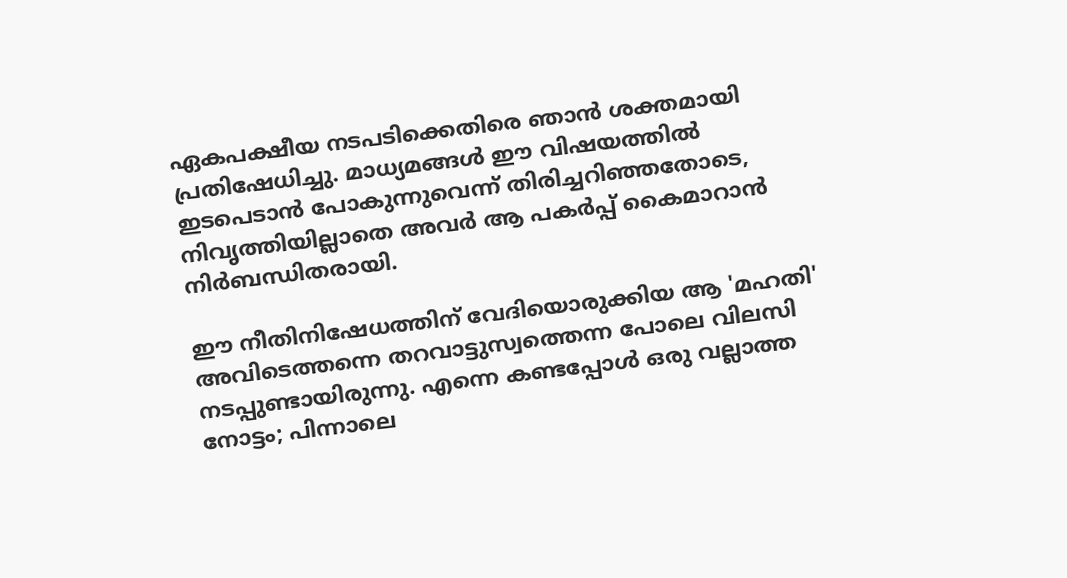ഏകപക്ഷീയ നടപടിക്കെതിരെ ഞാൻ ശക്തമായി പ്രതിഷേധിച്ചു. മാധ്യമങ്ങൾ ഈ വിഷയത്തിൽ ഇടപെടാൻ പോകുന്നുവെന്ന് തിരിച്ചറിഞ്ഞതോടെ, നിവൃത്തിയില്ലാതെ അവർ ആ പകർപ്പ് കൈമാറാൻ നിർബന്ധിതരായി.

ഈ നീതിനിഷേധത്തിന് വേദിയൊരുക്കിയ ആ 'മഹതി' അവിടെത്തന്നെ തറവാട്ടുസ്വത്തെന്ന പോലെ വിലസി നടപ്പുണ്ടായിരുന്നു. എന്നെ കണ്ടപ്പോൾ ഒരു വല്ലാത്ത നോട്ടം; പിന്നാലെ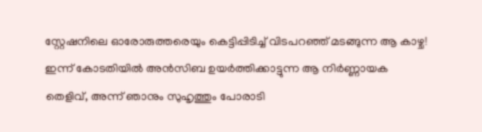സ്റ്റേഷനിലെ ഓരോരുത്തരെയും കെട്ടിപ്പിടിച്ച് വിടപറഞ്ഞ് മടങ്ങുന്ന ആ കാഴ്ച! ഇന്ന് കോടതിയിൽ അൻസിബ ഉയർത്തിക്കാട്ടുന്ന ആ നിർണ്ണായക തെളിവ്, അന്ന് ഞാനും സുഹൃത്തും പോരാടി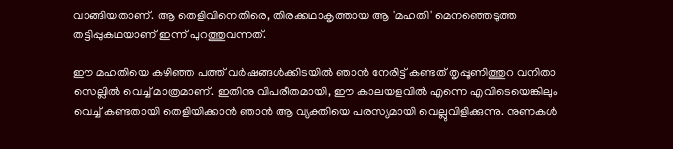വാങ്ങിയതാണ്. ആ തെളിവിനെതിരെ, തിരക്കഥാകൃത്തായ ആ 'മഹതി' മെനഞ്ഞെടുത്ത തട്ടിപ്പുകഥയാണ് ഇന്ന് പുറത്തുവന്നത്.

ഈ മഹതിയെ കഴിഞ്ഞ പത്ത് വർഷങ്ങൾക്കിടയിൽ ഞാൻ നേരിട്ട് കണ്ടത് തൃപ്പൂണിത്തുറ വനിതാ സെല്ലിൽ വെച്ച് മാത്രമാണ്. ഇതിനു വിപരീതമായി, ഈ കാലയളവിൽ എന്നെ എവിടെയെങ്കിലും വെച്ച് കണ്ടതായി തെളിയിക്കാൻ ഞാൻ ആ വ്യക്തിയെ പരസ്യമായി വെല്ലുവിളിക്കുന്നു. നുണകൾ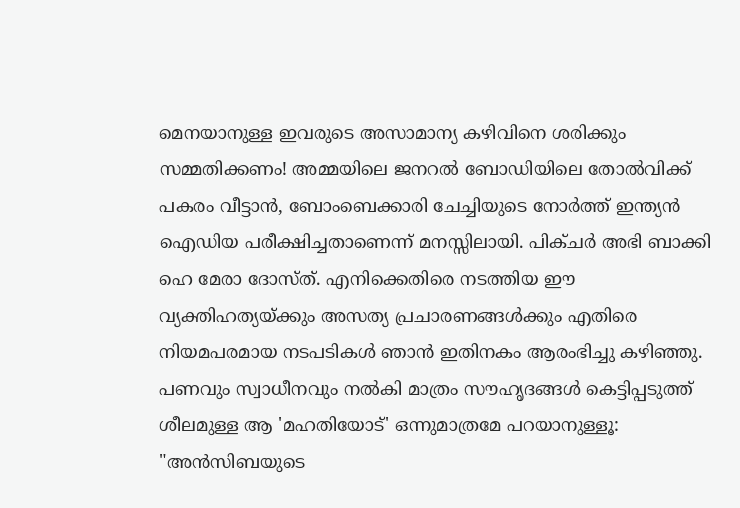മെനയാനുള്ള ഇവരുടെ അസാമാന്യ കഴിവിനെ ശരിക്കും സമ്മതിക്കണം! അമ്മയിലെ ജനറൽ ബോഡിയിലെ തോൽവിക്ക് പകരം വീട്ടാൻ, ബോംബെക്കാരി ചേച്ചിയുടെ നോർത്ത് ഇന്ത്യൻ ഐഡിയ പരീക്ഷിച്ചതാണെന്ന് മനസ്സിലായി. പിക്ചർ അഭി ബാക്കി ഹെ മേരാ ദോസ്ത്. എനിക്കെതിരെ നടത്തിയ ഈ വ്യക്തിഹത്യയ്ക്കും അസത്യ പ്രചാരണങ്ങൾക്കും എതിരെ നിയമപരമായ നടപടികൾ ഞാൻ ഇതിനകം ആരംഭിച്ചു കഴിഞ്ഞു. പണവും സ്വാധീനവും നൽകി മാത്രം സൗഹൃദങ്ങൾ കെട്ടിപ്പടുത്ത് ശീലമുള്ള ആ 'മഹതിയോട്' ഒന്നുമാത്രമേ പറയാനുള്ളൂ: "അൻസിബയുടെ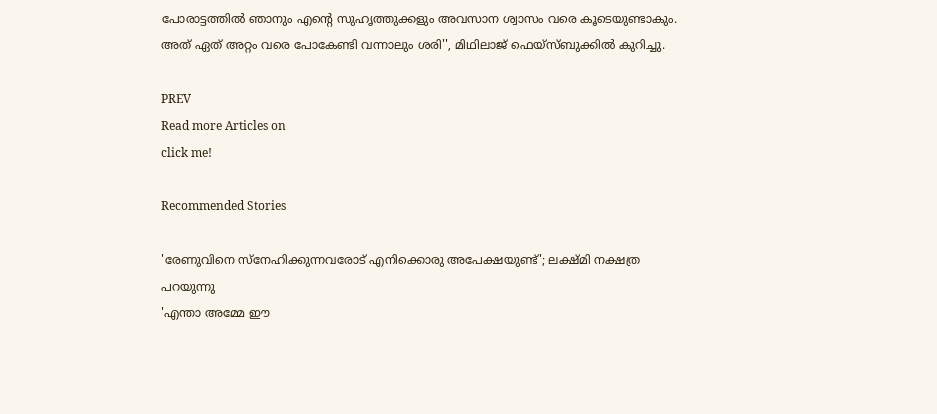പോരാട്ടത്തിൽ ഞാനും എന്റെ സുഹൃത്തുക്കളും അവസാന ശ്വാസം വരെ കൂടെയുണ്ടാകും. അത് ഏത് അറ്റം വരെ പോകേണ്ടി വന്നാലും ശരി'', മിഥിലാജ് ഫെയ്സ്ബുക്കിൽ കുറിച്ചു.

PREV
Read more Articles on
click me!

Recommended Stories

'രേണുവിനെ സ്നേഹിക്കുന്നവരോട് എനിക്കൊരു അപേക്ഷയുണ്ട്'; ലക്ഷ്‍മി നക്ഷത്ര പറയുന്നു
'എന്താ അമ്മേ ഈ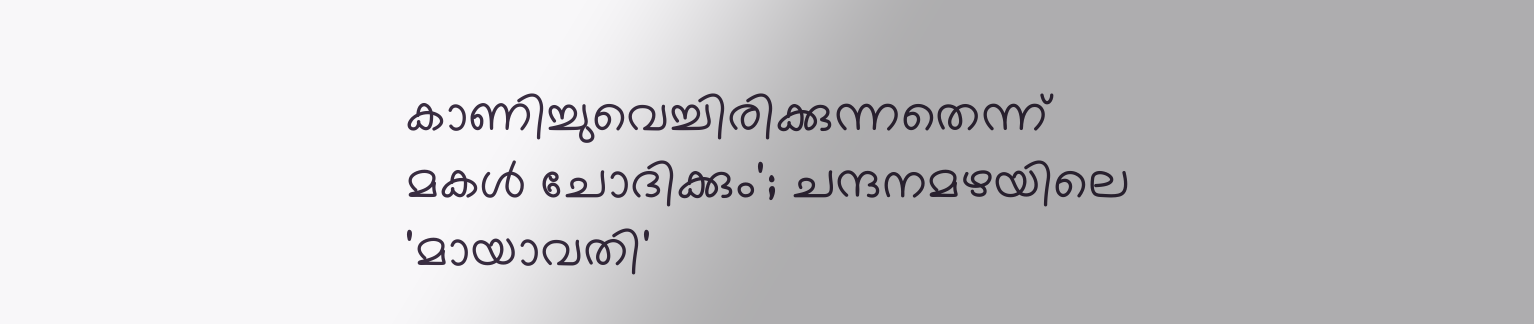കാണിച്ചുവെച്ചിരിക്കുന്നതെന്ന് മകള്‍ ചോദിക്കും'; ചന്ദനമഴയിലെ 'മായാവതി'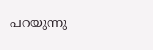പറയുന്നു